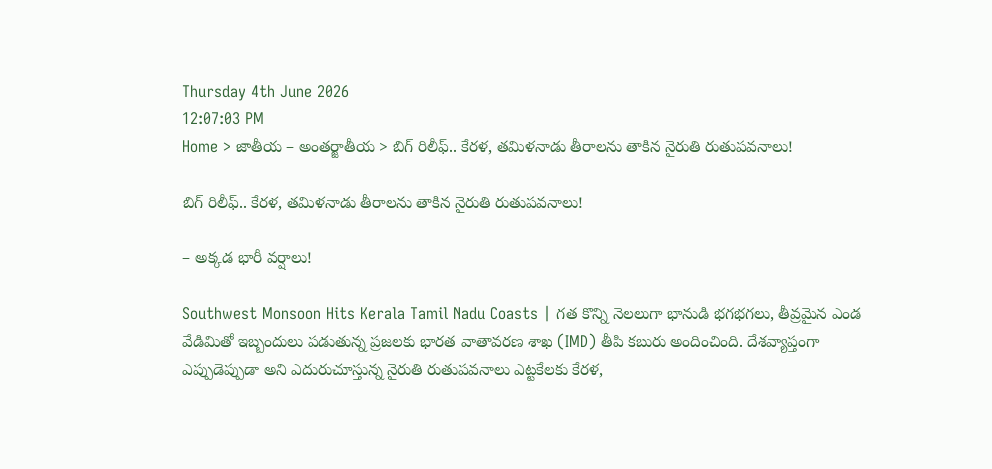Thursday 4th June 2026
12:07:03 PM
Home > జాతీయ – అంతర్జాతీయ > బిగ్ రిలీఫ్.. కేరళ, తమిళనాడు తీరాలను తాకిన నైరుతి రుతుపవనాలు!

బిగ్ రిలీఫ్.. కేరళ, తమిళనాడు తీరాలను తాకిన నైరుతి రుతుపవనాలు!

– అక్కడ భారీ వర్షాలు!

Southwest Monsoon Hits Kerala Tamil Nadu Coasts | గత కొన్ని నెలలుగా భానుడి భగభగలు, తీవ్రమైన ఎండ వేడిమితో ఇబ్బందులు పడుతున్న ప్రజలకు భారత వాతావరణ శాఖ (IMD) తీపి కబురు అందించింది. దేశవ్యాప్తంగా ఎప్పుడెప్పుడా అని ఎదురుచూస్తున్న నైరుతి రుతుపవనాలు ఎట్టకేలకు కేరళ,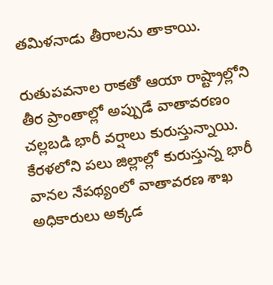తమిళనాడు తీరాలను తాకాయి.

రుతుపవనాల రాకతో ఆయా రాష్ట్రాల్లోని తీర ప్రాంతాల్లో అప్పుడే వాతావరణం చల్లబడి భారీ వర్షాలు కురుస్తున్నాయి. కేరళలోని పలు జిల్లాల్లో కురుస్తున్న భారీ వానల నేపథ్యంలో వాతావరణ శాఖ అధికారులు అక్కడ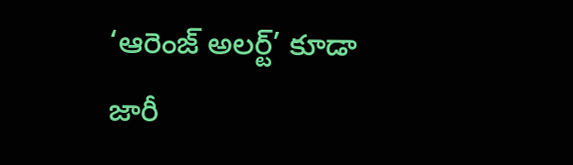‘ఆరెంజ్ అలర్ట్’ కూడా జారీ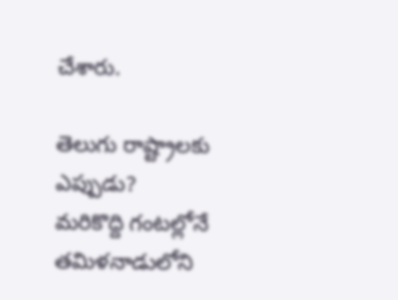చేశారు.

తెలుగు రాష్ట్రాలకు ఎప్పుడు?
మరికొద్ది గంటల్లోనే తమిళనాడులోని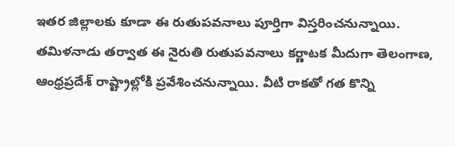ఇతర జిల్లాలకు కూడా ఈ రుతుపవనాలు పూర్తిగా విస్తరించనున్నాయి. తమిళనాడు తర్వాత ఈ నైరుతి రుతుపవనాలు కర్ణాటక మీదుగా తెలంగాణ, ఆంధ్రప్రదేశ్ రాష్ట్రాల్లోకి ప్రవేశించనున్నాయి. వీటి రాకతో గత కొన్ని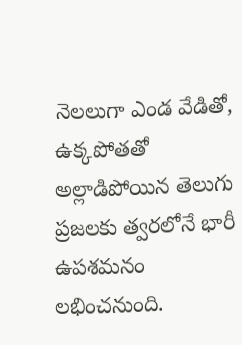నెలలుగా ఎండ వేడితో, ఉక్కపోతతో అల్లాడిపోయిన తెలుగు ప్రజలకు త్వరలోనే భారీ ఉపశమనం లభించనుంది.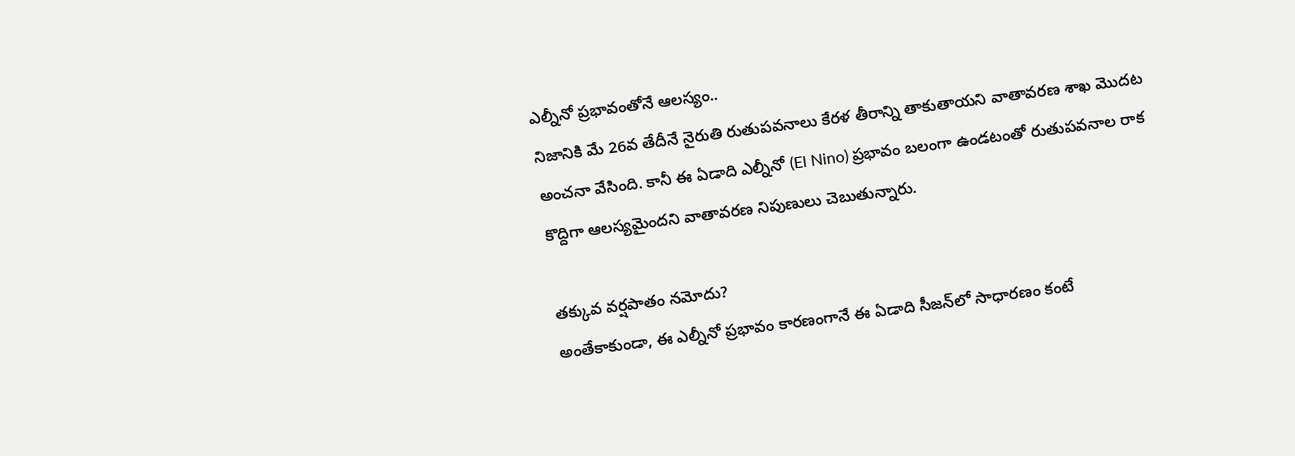ఎల్నీనో ప్రభావంతోనే ఆలస్యం..
నిజానికి మే 26వ తేదీనే నైరుతి రుతుపవనాలు కేరళ తీరాన్ని తాకుతాయని వాతావరణ శాఖ మొదట అంచనా వేసింది. కానీ ఈ ఏడాది ఎల్నీనో (El Nino) ప్రభావం బలంగా ఉండటంతో రుతుపవనాల రాక కొద్దిగా ఆలస్యమైందని వాతావరణ నిపుణులు చెబుతున్నారు.

తక్కువ వర్షపాతం నమోదు?
అంతేకాకుండా, ఈ ఎల్నీనో ప్రభావం కారణంగానే ఈ ఏడాది సీజన్‌లో సాధారణం కంటే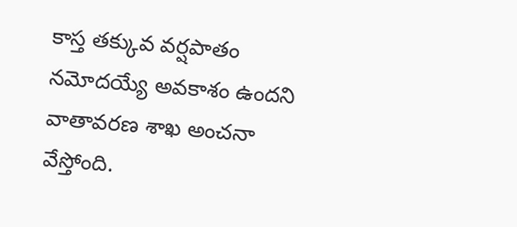కాస్త తక్కువ వర్షపాతం నమోదయ్యే అవకాశం ఉందని వాతావరణ శాఖ అంచనా వేస్తోంది.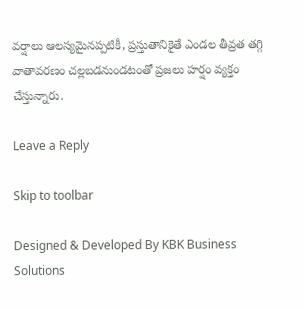వర్షాలు ఆలస్యమైనప్పటికీ, ప్రస్తుతానికైతే ఎండల తీవ్రత తగ్గి వాతావరణం చల్లబడనుండటంతో ప్రజలు హర్షం వ్యక్తం చేస్తున్నారు.

Leave a Reply

Skip to toolbar

Designed & Developed By KBK Business Solutions